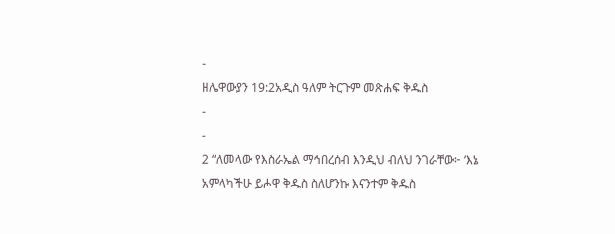-
ዘሌዋውያን 19:2አዲስ ዓለም ትርጉም መጽሐፍ ቅዱስ
-
-
2 “ለመላው የእስራኤል ማኅበረሰብ እንዲህ ብለህ ንገራቸው፦ ‘እኔ አምላካችሁ ይሖዋ ቅዱስ ስለሆንኩ እናንተም ቅዱስ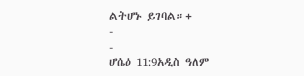ልትሆኑ ይገባል።+
-
-
ሆሴዕ 11:9አዲስ ዓለም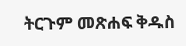ትርጉም መጽሐፍ ቅዱስ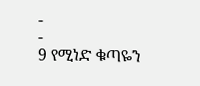-
-
9 የሚነድ ቁጣዬን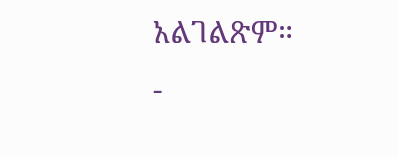አልገልጽም።
-